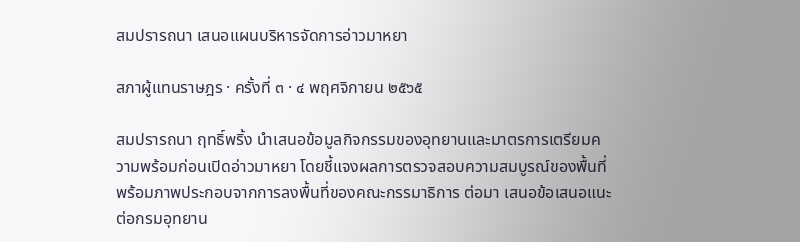สมปรารถนา เสนอแผนบริหารจัดการอ่าวมาหยา

สภาผู้แทนราษฎร · ครั้งที่ ๓ · ๔ พฤศจิกายน ๒๕๖๕

สมปรารถนา ฤทธิ์พริ้ง นำเสนอข้อมูลกิจกรรมของอุทยานและมาตรการเตรียมความพร้อมก่อนเปิดอ่าวมาหยา โดยชี้แจงผลการตรวจสอบความสมบูรณ์ของพื้นที่พร้อมภาพประกอบจากการลงพื้นที่ของคณะกรรมาธิการ ต่อมา เสนอข้อเสนอแนะต่อกรมอุทยาน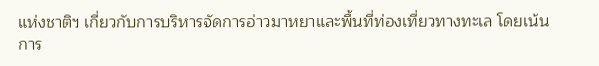แห่งชาติฯ เกี่ยวกับการบริหารจัดการอ่าวมาหยาและพื้นที่ท่องเที่ยวทางทะเล โดยเน้นการ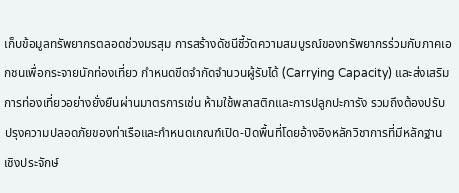เก็บข้อมูลทรัพยากรตลอดช่วงมรสุม การสร้างดัชนีชี้วัดความสมบูรณ์ของทรัพยากรร่วมกับภาคเอกชนเพื่อกระจายนักท่องเที่ยว กำหนดขีดจำกัดจำนวนผู้รับได้ (Carrying Capacity) และส่งเสริมการท่องเที่ยวอย่างยั่งยืนผ่านมาตรการเช่น ห้ามใช้พลาสติกและการปลูกปะการัง รวมถึงต้องปรับปรุงความปลอดภัยของท่าเรือและกำหนดเกณฑ์เปิด-ปิดพื้นที่โดยอ้างอิงหลักวิชาการที่มีหลักฐานเชิงประจักษ์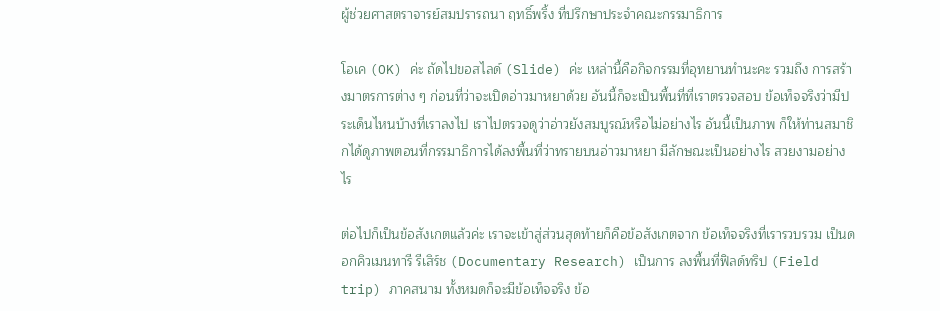ผู้ช่วยศาสตราจารย์สมปรารถนา ฤทธิ์พริ้ง ที่ปรึกษาประจำคณะกรรมาธิการ

โอเค (OK) ค่ะ ถัดไปขอสไลด์ (Slide) ค่ะ เหล่านี้คือกิจกรรมที่อุทยานทำนะคะ รวมถึง การสร้างมาตรการต่าง ๆ ก่อนที่ว่าจะเปิดอ่าวมาหยาด้วย อันนี้ก็จะเป็นพื้นที่ที่เราตรวจสอบ ข้อเท็จจริงว่ามีประเด็นไหนบ้างที่เราลงไป เราไปตรวจดูว่าอ่าวยังสมบูรณ์หรือไม่อย่างไร อันนี้เป็นภาพ ก็ให้ท่านสมาชิกได้ดูภาพตอนที่กรรมาธิการได้ลงพื้นที่ว่าทรายบนอ่าวมาหยา มีลักษณะเป็นอย่างไร สวยงามอย่างไร

ต่อไปก็เป็นข้อสังเกตแล้วค่ะ เราจะเข้าสู่ส่วนสุดท้ายก็คือข้อสังเกตจาก ข้อเท็จจริงที่เรารวบรวม เป็นดอกคิวเมนทารี รีเสิร์ช (Documentary Research) เป็นการ ลงพื้นที่ฟิลด์ทริป (Field trip) ภาคสนาม ทั้งหมดก็จะมีข้อเท็จจริง ข้อ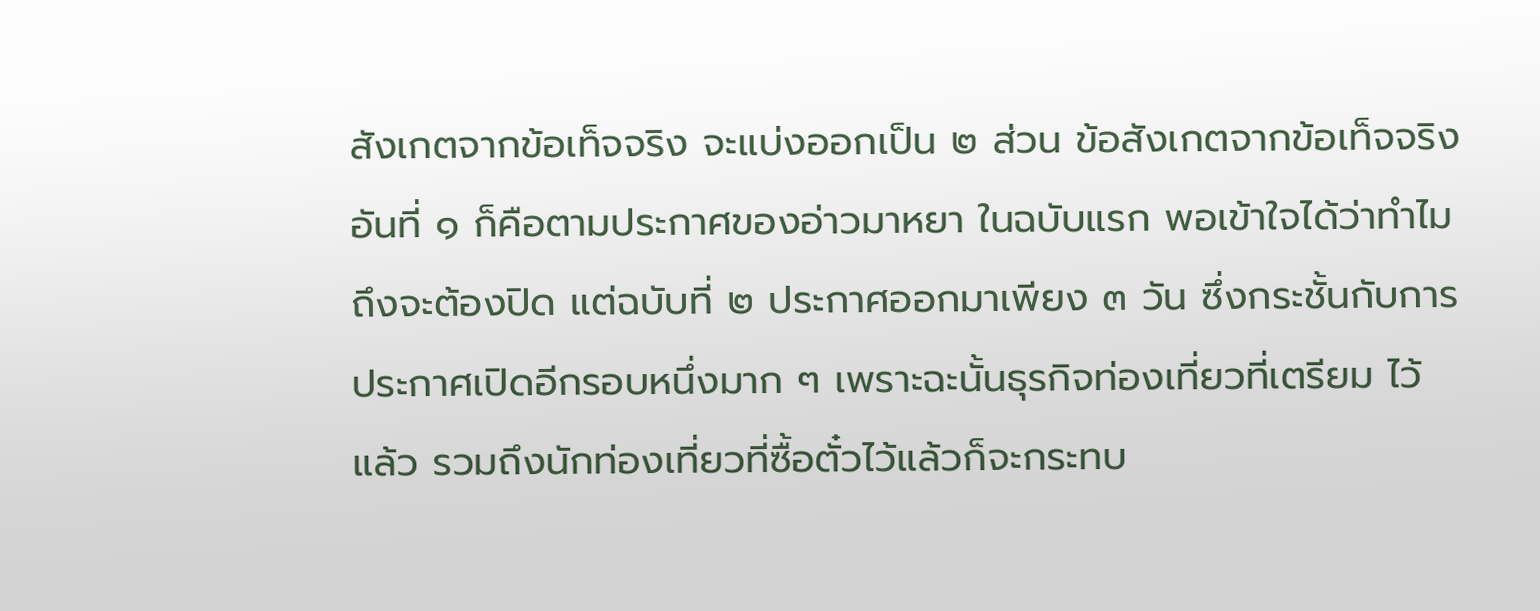สังเกตจากข้อเท็จจริง จะแบ่งออกเป็น ๒ ส่วน ข้อสังเกตจากข้อเท็จจริงอันที่ ๑ ก็คือตามประกาศของอ่าวมาหยา ในฉบับแรก พอเข้าใจได้ว่าทำไมถึงจะต้องปิด แต่ฉบับที่ ๒ ประกาศออกมาเพียง ๓ วัน ซึ่งกระชั้นกับการประกาศเปิดอีกรอบหนึ่งมาก ๆ เพราะฉะนั้นธุรกิจท่องเที่ยวที่เตรียม ไว้แล้ว รวมถึงนักท่องเที่ยวที่ซื้อตั๋วไว้แล้วก็จะกระทบ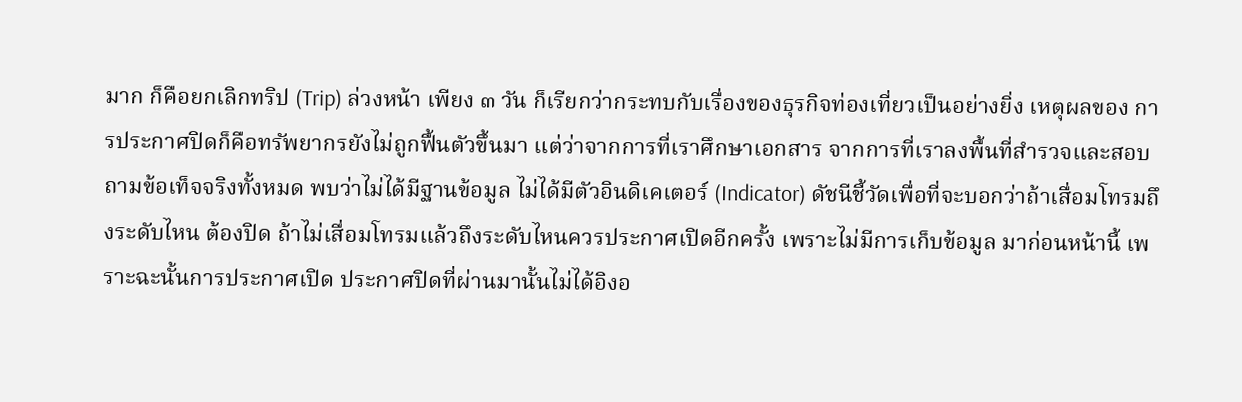มาก ก็คือยกเลิกทริป (Trip) ล่วงหน้า เพียง ๓ วัน ก็เรียกว่ากระทบกับเรื่องของธุรกิจท่องเที่ยวเป็นอย่างยิ่ง เหตุผลของ การประกาศปิดก็คือทรัพยากรยังไม่ถูกฟื้นตัวขึ้นมา แต่ว่าจากการที่เราศึกษาเอกสาร จากการที่เราลงพื้นที่สำรวจและสอบถามข้อเท็จจริงทั้งหมด พบว่าไม่ได้มีฐานข้อมูล ไม่ได้มีตัวอินดิเคเตอร์ (Indicator) ดัชนีชี้วัดเพื่อที่จะบอกว่าถ้าเสื่อมโทรมถึงระดับไหน ต้องปิด ถ้าไม่เสื่อมโทรมแล้วถึงระดับไหนควรประกาศเปิดอีกครั้ง เพราะไม่มีการเก็บข้อมูล มาก่อนหน้านี้ เพราะฉะนั้นการประกาศเปิด ประกาศปิดที่ผ่านมานั้นไม่ได้อิงอ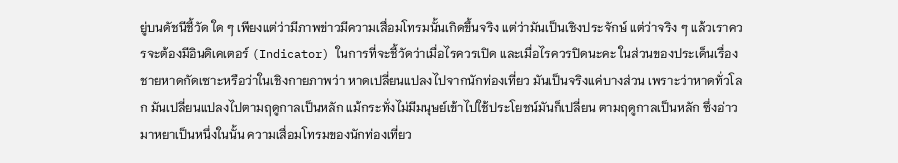ยู่บนดัชนีชี้วัด ใด ๆ เพียงแต่ว่ามีภาพข่าวมีความเสื่อมโทรมนั้นเกิดขึ้นจริง แต่ว่ามันเป็นเชิงประจักษ์ แต่ว่าจริง ๆ แล้วเราควรจะต้องมีอินดิเคเตอร์ (Indicator) ในการที่จะชี้วัดว่าเมื่อไรควรเปิด และเมื่อไรควรปิดนะคะ ในส่วนของประเด็นเรื่องชายหาดกัดเซาะหรือว่าในเชิงกายภาพว่า หาดเปลี่ยนแปลงไปจากนักท่องเที่ยว มันเป็นจริงแค่บางส่วน เพราะว่าหาดทั่วโลก มันเปลี่ยนแปลงไปตามฤดูกาลเป็นหลัก แม้กระทั่งไม่มีมนุษย์เข้าไปใช้ประโยชน์มันก็เปลี่ยน ตามฤดูกาลเป็นหลัก ซึ่งอ่าวมาหยาเป็นหนึ่งในนั้น ความเสื่อมโทรมของนักท่องเที่ยว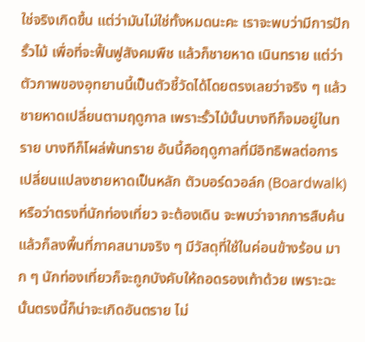ใช่จริงเกิดขึ้น แต่ว่ามันไม่ใช่ทั้งหมดนะคะ เราจะพบว่ามีการปักรั้วไม้ เพื่อที่จะฟื้นฟูสังคมพืช แล้วก็ชายหาด เนินทราย แต่ว่า ตัวภาพของอุทยานนี้เป็นตัวชี้วัดได้โดยตรงเลยว่าจริง ๆ แล้วชายหาดเปลี่ยนตามฤดูกาล เพราะรั้วไม้นั้นบางทีก็จมอยู่ในทราย บางทีก็โผล่พ้นทราย อันนี้คือฤดูกาลที่มีอิทธิพลต่อการ เปลี่ยนแปลงชายหาดเป็นหลัก ตัวบอร์ดวอล์ก (Boardwalk) หรือว่าตรงที่นักท่องเที่ยว จะต้องเดิน จะพบว่าจากการสืบค้นแล้วก็ลงพื้นที่ภาคสนามจริง ๆ มีวัสดุที่ใช้ในค่อนข้างร้อน มาก ๆ นักท่องเที่ยวก็จะถูกบังคับให้ถอดรองเท้าด้วย เพราะฉะนั้นตรงนี้ก็น่าจะเกิดอันตราย ไม่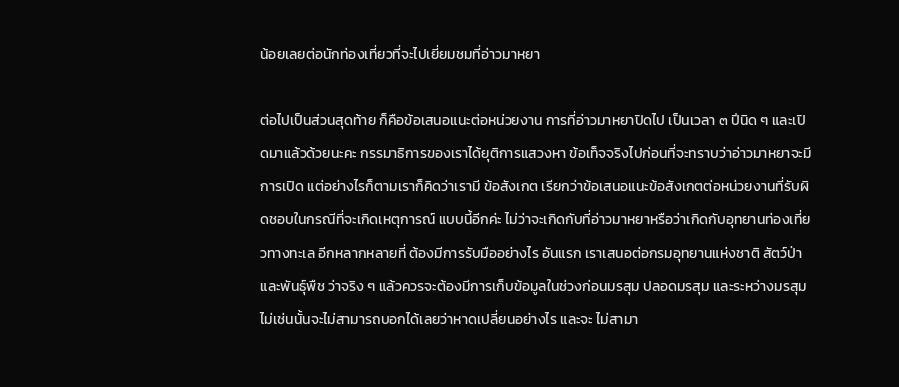น้อยเลยต่อนักท่องเที่ยวที่จะไปเยี่ยมชมที่อ่าวมาหยา

ต่อไปเป็นส่วนสุดท้าย ก็คือข้อเสนอแนะต่อหน่วยงาน การที่อ่าวมาหยาปิดไป เป็นเวลา ๓ ปีนิด ๆ และเปิดมาแล้วด้วยนะคะ กรรมาธิการของเราได้ยุติการแสวงหา ข้อเท็จจริงไปก่อนที่จะทราบว่าอ่าวมาหยาจะมีการเปิด แต่อย่างไรก็ตามเราก็คิดว่าเรามี ข้อสังเกต เรียกว่าข้อเสนอแนะข้อสังเกตต่อหน่วยงานที่รับผิดชอบในกรณีที่จะเกิดเหตุการณ์ แบบนี้อีกค่ะ ไม่ว่าจะเกิดกับที่อ่าวมาหยาหรือว่าเกิดกับอุทยานท่องเที่ยวทางทะเล อีกหลากหลายที่ ต้องมีการรับมืออย่างไร อันแรก เราเสนอต่อกรมอุทยานแห่งชาติ สัตว์ป่า และพันธุ์พืช ว่าจริง ๆ แล้วควรจะต้องมีการเก็บข้อมูลในช่วงก่อนมรสุม ปลอดมรสุม และระหว่างมรสุม ไม่เช่นนั้นจะไม่สามารถบอกได้เลยว่าหาดเปลี่ยนอย่างไร และจะ ไม่สามา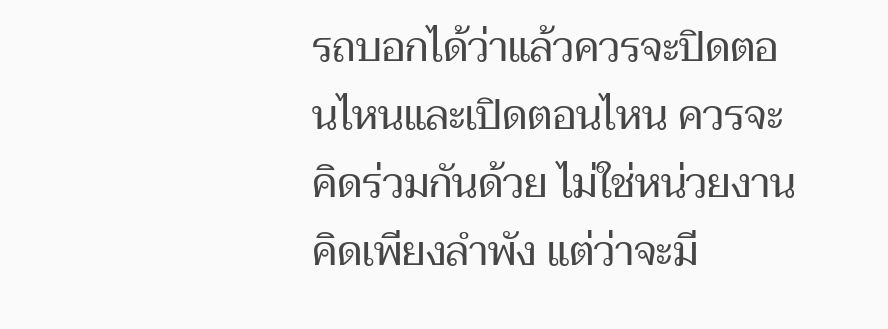รถบอกได้ว่าแล้วควรจะปิดตอนไหนและเปิดตอนไหน ควรจะคิดร่วมกันด้วย ไม่ใช่หน่วยงานคิดเพียงลำพัง แต่ว่าจะมี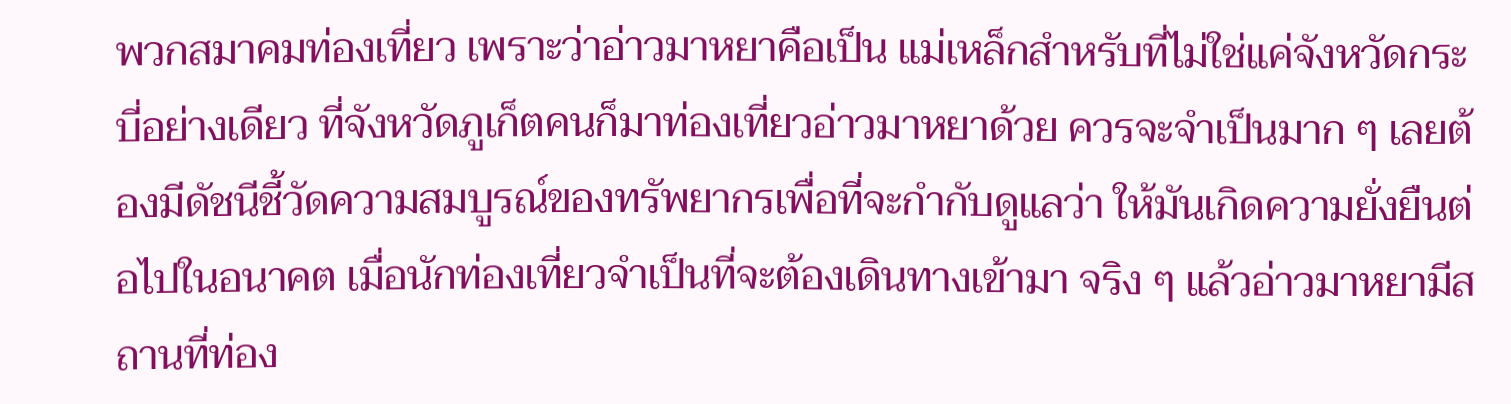พวกสมาคมท่องเที่ยว เพราะว่าอ่าวมาหยาคือเป็น แม่เหล็กสำหรับที่ไม่ใช่แค่จังหวัดกระบี่อย่างเดียว ที่จังหวัดภูเก็ตคนก็มาท่องเที่ยวอ่าวมาหยาด้วย ควรจะจำเป็นมาก ๆ เลยต้องมีดัชนีชี้วัดความสมบูรณ์ของทรัพยากรเพื่อที่จะกำกับดูแลว่า ให้มันเกิดความยั่งยืนต่อไปในอนาคต เมื่อนักท่องเที่ยวจำเป็นที่จะต้องเดินทางเข้ามา จริง ๆ แล้วอ่าวมาหยามีสถานที่ท่อง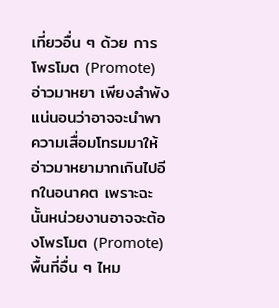เที่ยวอื่น ๆ ด้วย การโพรโมต (Promote) อ่าวมาหยา เพียงลำพัง แน่นอนว่าอาจจะนำพาความเสื่อมโทรมมาให้อ่าวมาหยามากเกินไปอีกในอนาคต เพราะฉะนั้นหน่วยงานอาจจะต้องโพรโมต (Promote) พื้นที่อื่น ๆ ไหม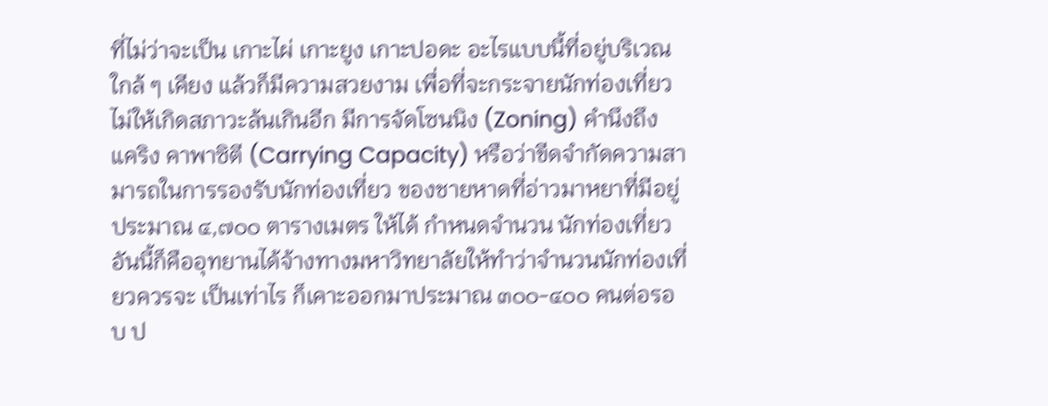ที่ไม่ว่าจะเป็น เกาะไผ่ เกาะยูง เกาะปอดะ อะไรแบบนี้ที่อยู่บริเวณใกล้ ๆ เคียง แล้วก็มีความสวยงาม เพื่อที่จะกระจายนักท่องเที่ยวไม่ให้เกิดสภาวะล้นเกินอีก มีการจัดโซนนิง (Zoning) คำนึงถึง แคริง คาพาซิตี (Carrying Capacity) หรือว่าขีดจำกัดความสามารถในการรองรับนักท่องเที่ยว ของชายหาดที่อ่าวมาหยาที่มีอยู่ประมาณ ๔,๗๐๐ ตารางเมตร ให้ได้ กำหนดจำนวน นักท่องเที่ยว อันนี้ก็คืออุทยานได้จ้างทางมหาวิทยาลัยให้ทำว่าจำนวนนักท่องเที่ยวควรจะ เป็นเท่าไร ก็เคาะออกมาประมาณ ๓๐๐-๔๐๐ คนต่อรอบ ป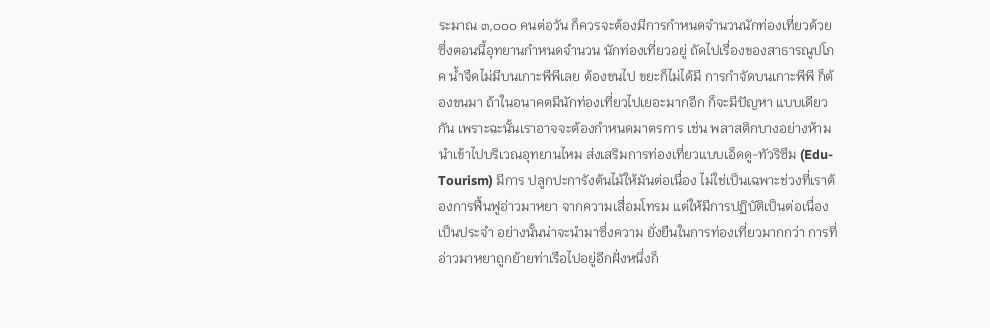ระมาณ ๓,๐๐๐ คนต่อวัน ก็ควรจะต้องมีการกำหนดจำนวนนักท่องเที่ยวด้วย ซึ่งตอนนี้อุทยานกำหนดจำนวน นักท่องเที่ยวอยู่ ถัดไปเรื่องของสาธารณูปโภค น้ำจืดไม่มีบนเกาะพีพีเลย ต้องขนไป ขยะก็ไม่ได้มี การกำจัดบนเกาะพีพี ก็ต้องขนมา ถ้าในอนาคตมีนักท่องเที่ยวไปเยอะมากอีก ก็จะมีปัญหา แบบเดียวกัน เพราะฉะนั้นเราอาจจะต้องกำหนดมาตรการ เช่น พลาสติกบางอย่างห้าม นำเข้าไปบริเวณอุทยานไหม ส่งเสริมการท่องเที่ยวแบบเอ็ดดู-ทัวริซึม (Edu-Tourism) มีการ ปลูกปะการังต้นไม้ให้มันต่อเนื่อง ไม่ใช่เป็นเฉพาะช่วงที่เราต้องการฟื้นฟูอ่าวมาหยา จากความเสื่อมโทรม แต่ให้มีการปฏิบัติเป็นต่อเนื่องเป็นประจำ อย่างนั้นน่าจะนำมาซึ่งความ ยั่งยืนในการท่องเที่ยวมากกว่า การที่อ่าวมาหยาถูกย้ายท่าเรือไปอยู่อีกฝั่งหนึ่งก็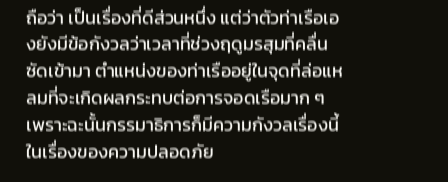ถือว่า เป็นเรื่องที่ดีส่วนหนึ่ง แต่ว่าตัวท่าเรือเองยังมีข้อกังวลว่าเวลาที่ช่วงฤดูมรสุมที่คลื่นซัดเข้ามา ตำแหน่งของท่าเรืออยู่ในจุดที่ล่อแหลมที่จะเกิดผลกระทบต่อการจอดเรือมาก ๆ เพราะฉะนั้นกรรมาธิการก็มีความกังวลเรื่องนี้ ในเรื่องของความปลอดภัย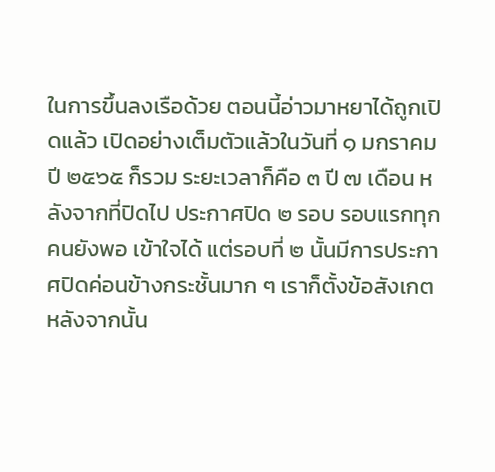ในการขึ้นลงเรือด้วย ตอนนี้อ่าวมาหยาได้ถูกเปิดแล้ว เปิดอย่างเต็มตัวแล้วในวันที่ ๑ มกราคม ปี ๒๕๖๕ ก็รวม ระยะเวลาก็คือ ๓ ปี ๗ เดือน หลังจากที่ปิดไป ประกาศปิด ๒ รอบ รอบแรกทุกคนยังพอ เข้าใจได้ แต่รอบที่ ๒ นั้นมีการประกาศปิดค่อนข้างกระชั้นมาก ๆ เราก็ตั้งข้อสังเกตหลังจากนั้น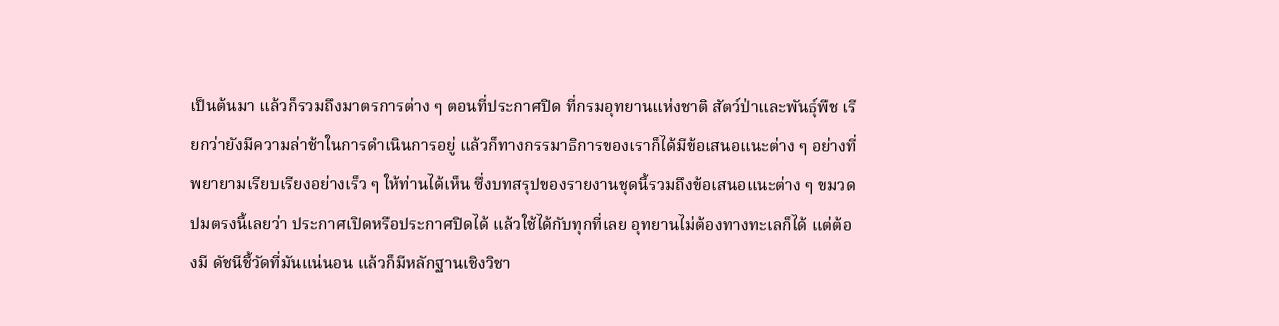เป็นต้นมา แล้วก็รวมถึงมาตรการต่าง ๆ ตอนที่ประกาศปิด ที่กรมอุทยานแห่งชาติ สัตว์ป่าและพันธุ์พืช เรียกว่ายังมีความล่าช้าในการดำเนินการอยู่ แล้วก็ทางกรรมาธิการของเราก็ได้มีข้อเสนอแนะต่าง ๆ อย่างที่พยายามเรียบเรียงอย่างเร็ว ๆ ให้ท่านได้เห็น ซึ่งบทสรุปของรายงานชุดนี้รวมถึงข้อเสนอแนะต่าง ๆ ขมวดปมตรงนี้เลยว่า ประกาศเปิดหรือประกาศปิดได้ แล้วใช้ได้กับทุกที่เลย อุทยานไม่ต้องทางทะเลก็ได้ แต่ต้องมี ดัชนีชี้วัดที่มันแน่นอน แล้วก็มีหลักฐานเชิงวิชา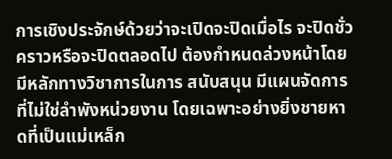การเชิงประจักษ์ด้วยว่าจะเปิดจะปิดเมื่อไร จะปิดชั่วคราวหรือจะปิดตลอดไป ต้องกำหนดล่วงหน้าโดยมีหลักทางวิชาการในการ สนับสนุน มีแผนจัดการที่ไม่ใช่ลำพังหน่วยงาน โดยเฉพาะอย่างยิ่งชายหาดที่เป็นแม่เหล็ก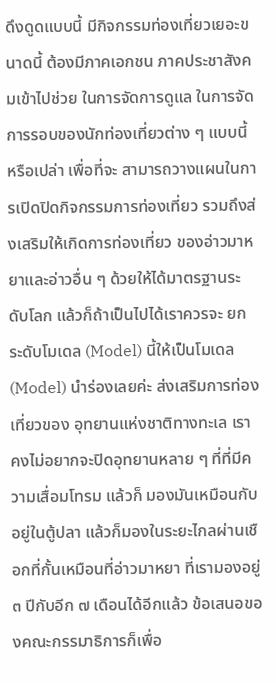ดึงดูดแบบนี้ มีกิจกรรมท่องเที่ยวเยอะขนาดนี้ ต้องมีภาคเอกชน ภาคประชาสังคมเข้าไปช่วย ในการจัดการดูแล ในการจัดการรอบของนักท่องเที่ยวต่าง ๆ แบบนี้หรือเปล่า เพื่อที่จะ สามารถวางแผนในการเปิดปิดกิจกรรมการท่องเที่ยว รวมถึงส่งเสริมให้เกิดการท่องเที่ยว ของอ่าวมาหยาและอ่าวอื่น ๆ ด้วยให้ได้มาตรฐานระดับโลก แล้วก็ถ้าเป็นไปได้เราควรจะ ยกระดับโมเดล (Model) นี้ให้เป็นโมเดล (Model) นำร่องเลยค่ะ ส่งเสริมการท่องเที่ยวของ อุทยานแห่งชาติทางทะเล เราคงไม่อยากจะปิดอุทยานหลาย ๆ ที่ที่มีความเสื่อมโทรม แล้วก็ มองมันเหมือนกับอยู่ในตู้ปลา แล้วก็มองในระยะไกลผ่านเชือกที่กั้นเหมือนที่อ่าวมาหยา ที่เรามองอยู่ ๓ ปีกับอีก ๗ เดือนได้อีกแล้ว ข้อเสนอของคณะกรรมาธิการก็เพื่อ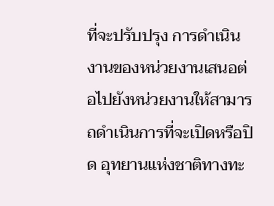ที่จะปรับปรุง การดำเนินงานของหน่วยงานเสนอต่อไปยังหน่วยงานให้สามารถดำเนินการที่จะเปิดหรือปิด อุทยานแห่งชาติทางทะ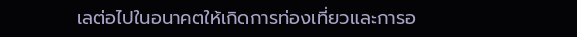เลต่อไปในอนาคตให้เกิดการท่องเที่ยวและการอ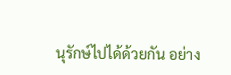นุรักษ์ไปได้ด้วยกัน อย่าง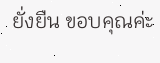ยั่งยืน ขอบคุณค่ะ